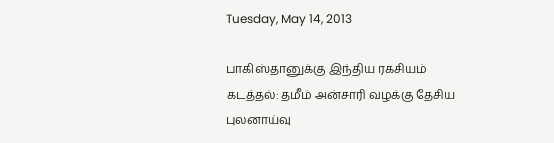Tuesday, May 14, 2013

பாகிஸ்தானுக்கு இந்திய ரகசியம் கடத்தல்: தமீம் அன்சாரி வழக்கு தேசிய புலனாய்வு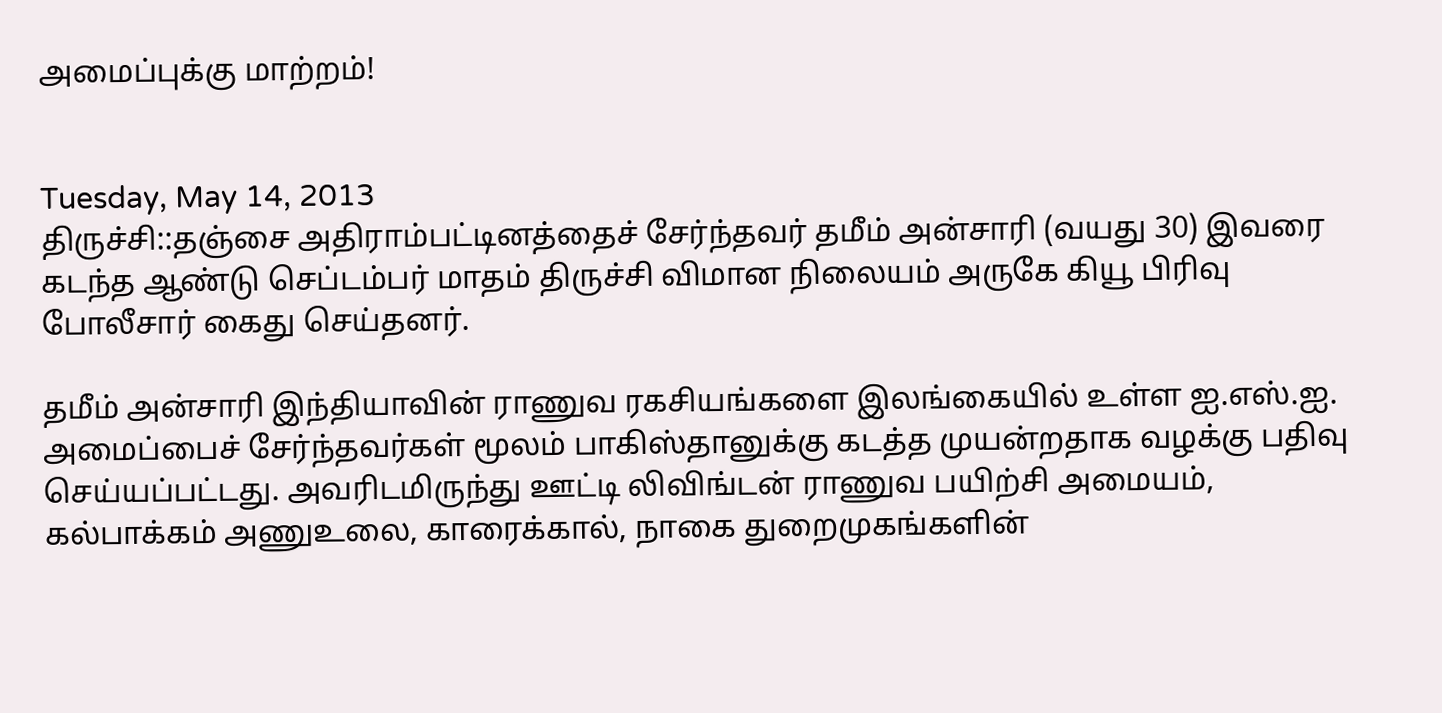அமைப்புக்கு மாற்றம்!


Tuesday, May 14, 2013
திருச்சி::தஞ்சை அதிராம்பட்டினத்தைச் சேர்ந்தவர் தமீம் அன்சாரி (வயது 30) இவரை கடந்த ஆண்டு செப்டம்பர் மாதம் திருச்சி விமான நிலையம் அருகே கியூ பிரிவு போலீசார் கைது செய்தனர்.

தமீம் அன்சாரி இந்தியாவின் ராணுவ ரகசியங்களை இலங்கையில் உள்ள ஐ.எஸ்.ஐ. அமைப்பைச் சேர்ந்தவர்கள் மூலம் பாகிஸ்தானுக்கு கடத்த முயன்றதாக வழக்கு பதிவு செய்யப்பட்டது. அவரிடமிருந்து ஊட்டி லிவிங்டன் ராணுவ பயிற்சி அமையம், கல்பாக்கம் அணுஉலை, காரைக்கால், நாகை துறைமுகங்களின்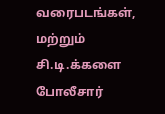வரைபடங்கள், மற்றும் சி.டி.க்களை போலீசார்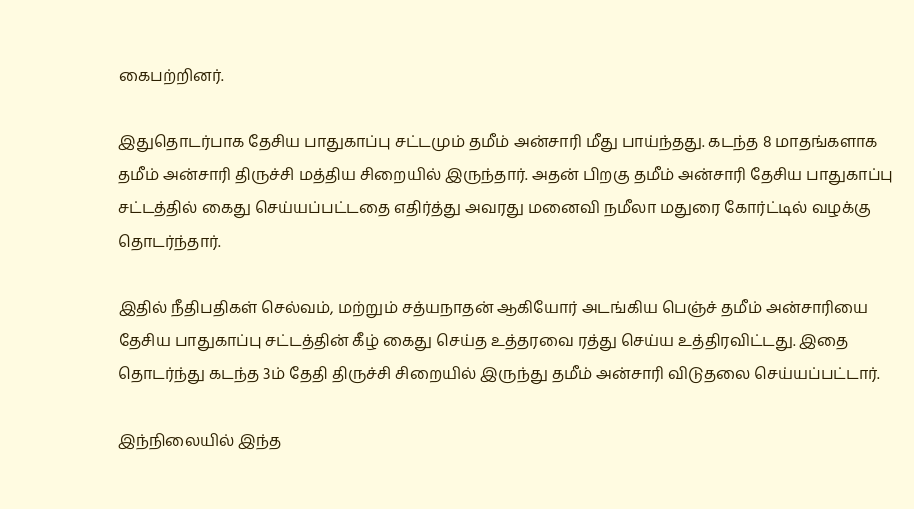கைபற்றினர்.

இதுதொடர்பாக தேசிய பாதுகாப்பு சட்டமும் தமீம் அன்சாரி மீது பாய்ந்தது. கடந்த 8 மாதங்களாக தமீம் அன்சாரி திருச்சி மத்திய சிறையில் இருந்தார். அதன் பிறகு தமீம் அன்சாரி தேசிய பாதுகாப்பு சட்டத்தில் கைது செய்யப்பட்டதை எதிர்த்து அவரது மனைவி நமீலா மதுரை கோர்ட்டில் வழக்கு தொடர்ந்தார்.

இதில் நீதிபதிகள் செல்வம், மற்றும் சத்யநாதன் ஆகியோர் அடங்கிய பெஞ்ச் தமீம் அன்சாரியை தேசிய பாதுகாப்பு சட்டத்தின் கீழ் கைது செய்த உத்தரவை ரத்து செய்ய உத்திரவிட்டது. இதை தொடர்ந்து கடந்த 3ம் தேதி திருச்சி சிறையில் இருந்து தமீம் அன்சாரி விடுதலை செய்யப்பட்டார்.

இந்நிலையில் இந்த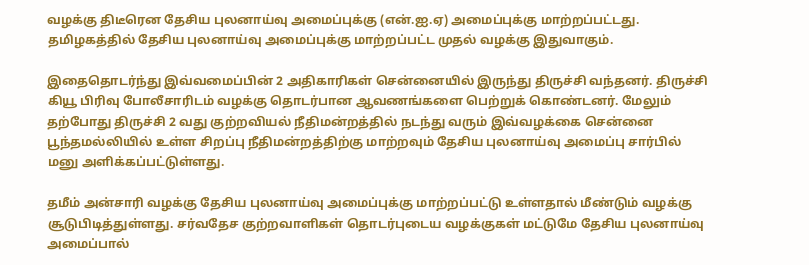வழக்கு திடீரென தேசிய புலனாய்வு அமைப்புக்கு (என்.ஐ.ஏ) அமைப்புக்கு மாற்றப்பட்டது. தமிழகத்தில் தேசிய புலனாய்வு அமைப்புக்கு மாற்றப்பட்ட முதல் வழக்கு இதுவாகும்.

இதைதொடர்ந்து இவ்வமைப்பின் 2 அதிகாரிகள் சென்னையில் இருந்து திருச்சி வந்தனர். திருச்சி கியூ பிரிவு போலீசாரிடம் வழக்கு தொடர்பான ஆவணங்களை பெற்றுக் கொண்டனர். மேலும் தற்போது திருச்சி 2 வது குற்றவியல் நீதிமன்றத்தில் நடந்து வரும் இவ்வழக்கை சென்னை பூந்தமல்லியில் உள்ள சிறப்பு நீதிமன்றத்திற்கு மாற்றவும் தேசிய புலனாய்வு அமைப்பு சார்பில் மனு அளிக்கப்பட்டுள்ளது.

தமீம் அன்சாரி வழக்கு தேசிய புலனாய்வு அமைப்புக்கு மாற்றப்பட்டு உள்ளதால் மீண்டும் வழக்கு சூடுபிடித்துள்ளது. சர்வதேச குற்றவாளிகள் தொடர்புடைய வழக்குகள் மட்டுமே தேசிய புலனாய்வு அமைப்பால்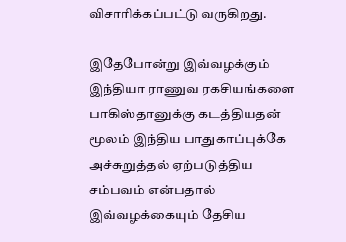விசாரிக்கப்பட்டு வருகிறது.

இதேபோன்று இவ்வழக்கும் இந்தியா ராணுவ ரகசியங்களை பாகிஸ்தானுக்கு கடத்தியதன் மூலம் இந்திய பாதுகாப்புக்கே அச்சுறுத்தல் ஏற்படுத்திய சம்பவம் என்பதால் இவ்வழக்கையும் தேசிய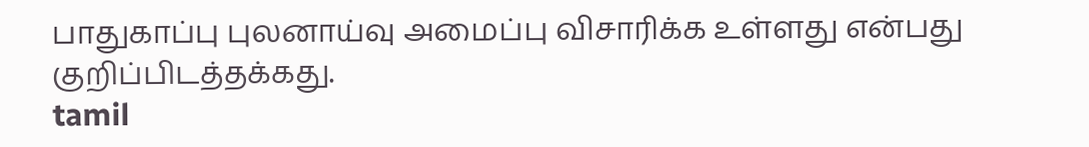பாதுகாப்பு புலனாய்வு அமைப்பு விசாரிக்க உள்ளது என்பது குறிப்பிடத்தக்கது.
tamil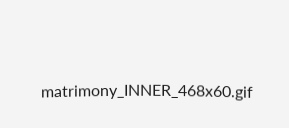matrimony_INNER_468x60.gif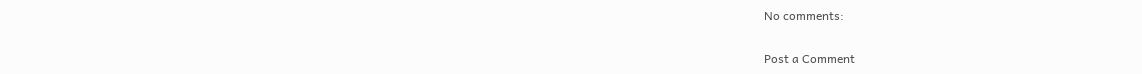No comments:

Post a Comment